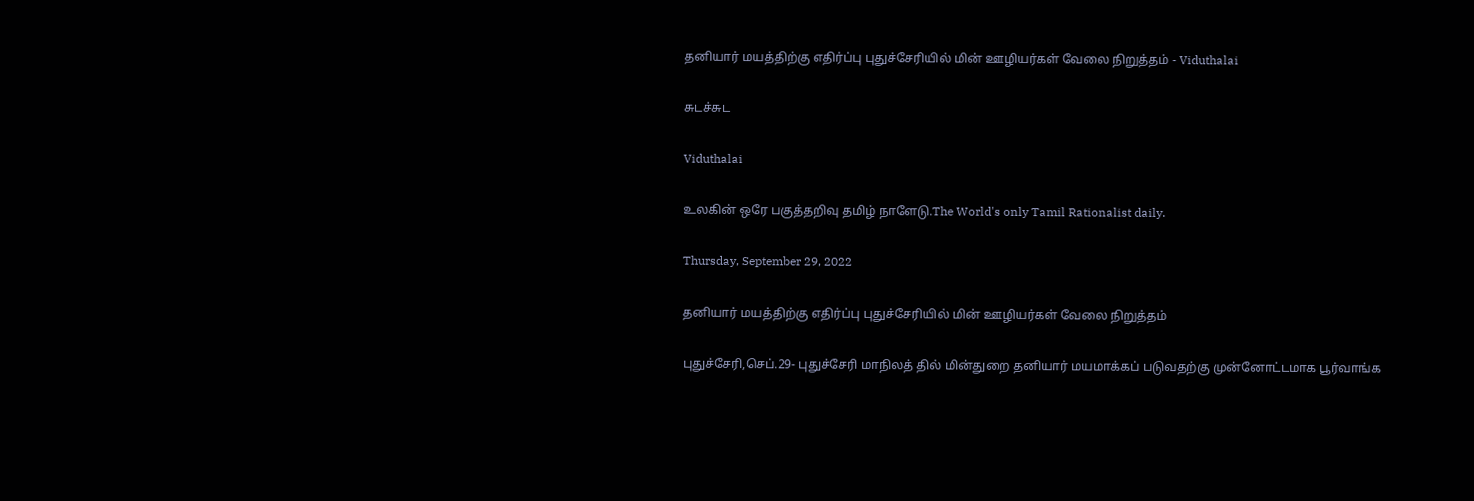தனியார் மயத்திற்கு எதிர்ப்பு புதுச்சேரியில் மின் ஊழியர்கள் வேலை நிறுத்தம் - Viduthalai

சுடச்சுட

Viduthalai

உலகின் ஒரே பகுத்தறிவு தமிழ் நாளேடு.The World's only Tamil Rationalist daily.

Thursday, September 29, 2022

தனியார் மயத்திற்கு எதிர்ப்பு புதுச்சேரியில் மின் ஊழியர்கள் வேலை நிறுத்தம்

புதுச்சேரி,செப்.29- புதுச்சேரி மாநிலத் தில் மின்துறை தனியார் மயமாக்கப் படுவதற்கு முன்னோட்டமாக பூர்வாங்க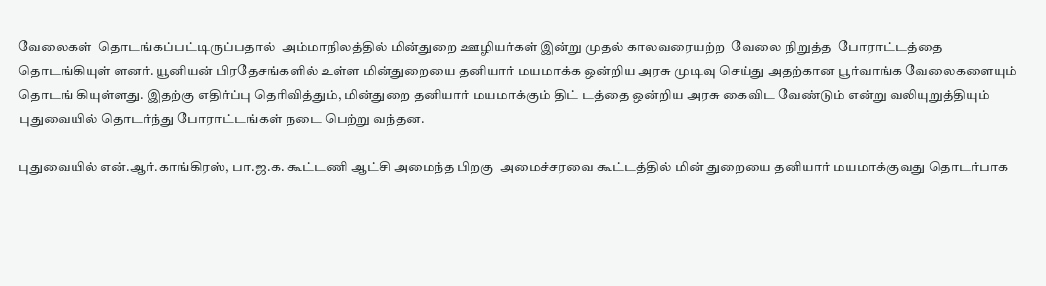வேலைகள்  தொடங்கப்பட்டிருப்பதால்  அம்மாநிலத்தில் மின்துறை ஊழியர்கள் இன்று முதல் காலவரையற்ற  வேலை நிறுத்த  போராட்டத்தை தொடங்கியுள் ளனர். யூனியன் பிரதேசங்களில் உள்ள மின்துறையை தனியார் மயமாக்க ஒன்றிய அரசு முடிவு செய்து அதற்கான பூர்வாங்க வேலைகளையும்  தொடங் கியுள்ளது. இதற்கு எதிர்ப்பு தெரிவித்தும், மின்துறை தனியார் மயமாக்கும் திட் டத்தை ஒன்றிய அரசு கைவிட வேண்டும் என்று வலியுறுத்தியும் புதுவையில் தொடர்ந்து போராட்டங்கள் நடை பெற்று வந்தன.

புதுவையில் என்.ஆர்.காங்கிரஸ், பா.ஜ.க. கூட்டணி ஆட்சி அமைந்த பிறகு  அமைச்சரவை கூட்டத்தில் மின் துறையை தனியார் மயமாக்குவது தொடர்பாக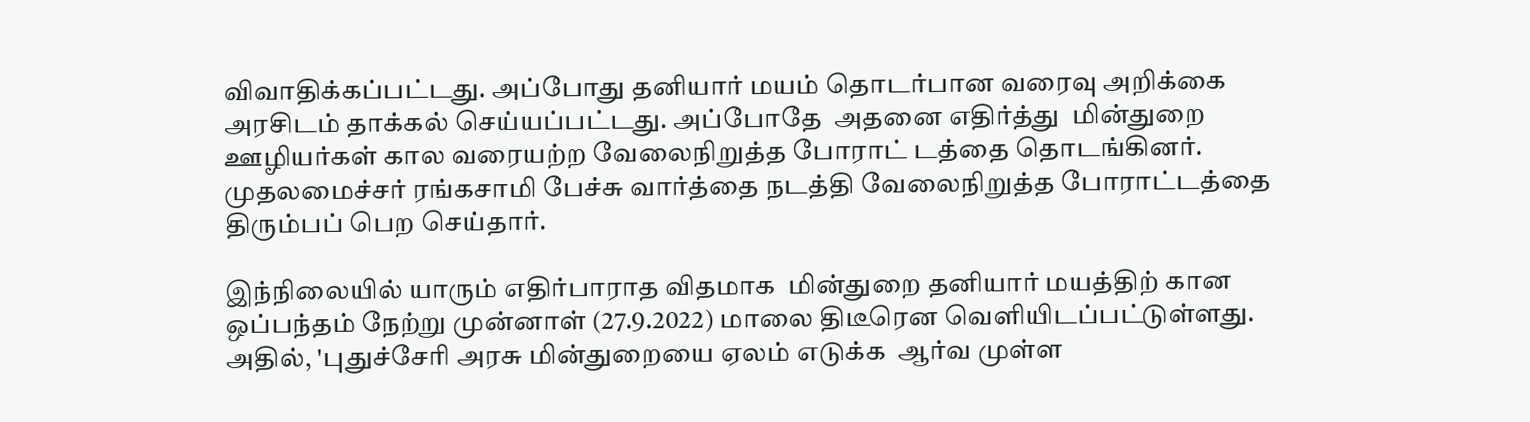விவாதிக்கப்பட்டது. அப்போது தனியார் மயம் தொடர்பான வரைவு அறிக்கை அரசிடம் தாக்கல் செய்யப்பட்டது. அப்போதே  அதனை எதிர்த்து  மின்துறை ஊழியர்கள் கால வரையற்ற வேலைநிறுத்த போராட் டத்தை தொடங்கினர். முதலமைச்சர் ரங்கசாமி பேச்சு வார்த்தை நடத்தி வேலைநிறுத்த போராட்டத்தை திரும்பப் பெற செய்தார்.

இந்நிலையில் யாரும் எதிர்பாராத விதமாக  மின்துறை தனியார் மயத்திற் கான ஒப்பந்தம் நேற்று முன்னாள் (27.9.2022) மாலை திடீரென வெளியிடப்பட்டுள்ளது. அதில், 'புதுச்சேரி அரசு மின்துறையை ஏலம் எடுக்க  ஆர்வ முள்ள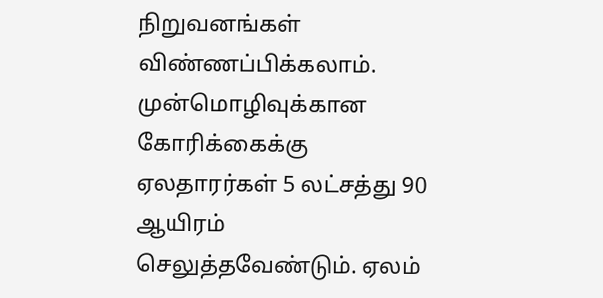நிறுவனங்கள் விண்ணப்பிக்கலாம். முன்மொழிவுக்கான கோரிக்கைக்கு ஏலதாரர்கள் 5 லட்சத்து 90 ஆயிரம் செலுத்தவேண்டும். ஏலம்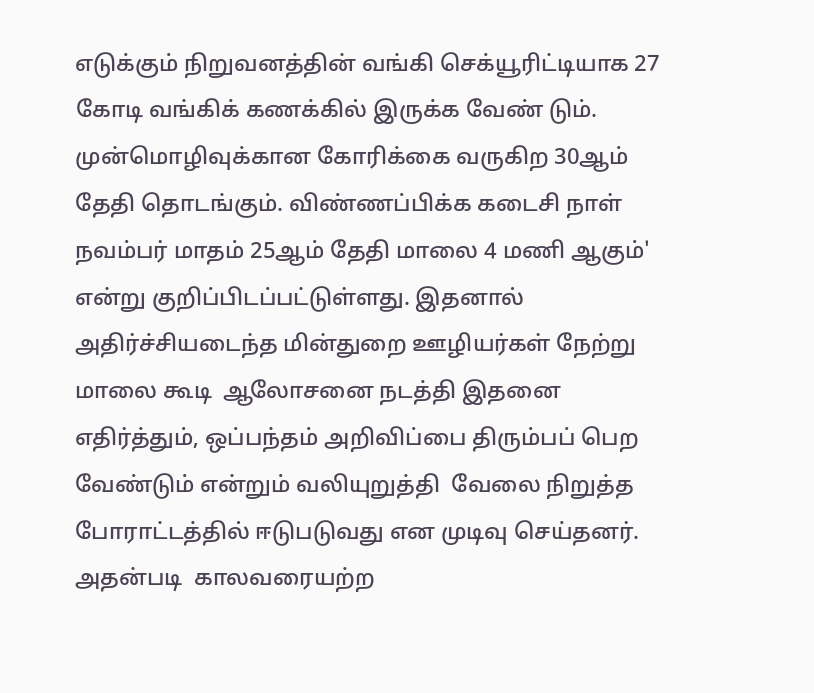எடுக்கும் நிறுவனத்தின் வங்கி செக்யூரிட்டியாக 27 கோடி வங்கிக் கணக்கில் இருக்க வேண் டும். முன்மொழிவுக்கான கோரிக்கை வருகிற 30ஆம் தேதி தொடங்கும். விண்ணப்பிக்க கடைசி நாள் நவம்பர் மாதம் 25ஆம் தேதி மாலை 4 மணி ஆகும்' என்று குறிப்பிடப்பட்டுள்ளது. இதனால் அதிர்ச்சியடைந்த மின்துறை ஊழியர்கள் நேற்று மாலை கூடி  ஆலோசனை நடத்தி இதனை எதிர்த்தும், ஒப்பந்தம் அறிவிப்பை திரும்பப் பெற வேண்டும் என்றும் வலியுறுத்தி  வேலை நிறுத்த போராட்டத்தில் ஈடுபடுவது என முடிவு செய்தனர். அதன்படி  காலவரையற்ற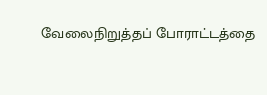வேலைநிறுத்தப் போராட்டத்தை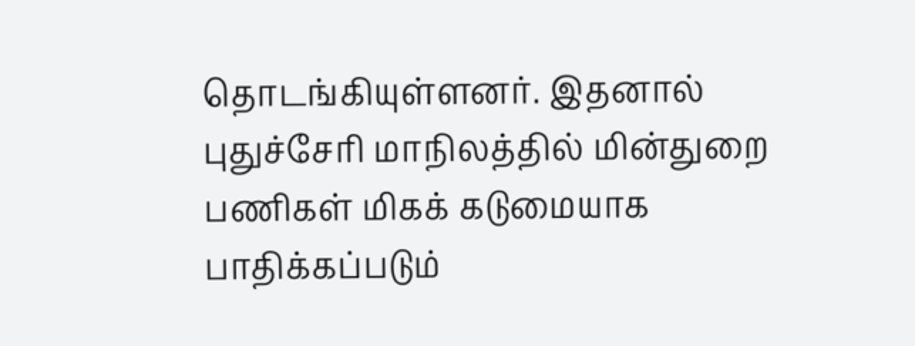தொடங்கியுள்ளனர். இதனால் புதுச்சேரி மாநிலத்தில் மின்துறை பணிகள் மிகக் கடுமையாக பாதிக்கப்படும்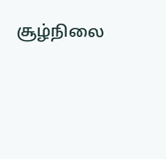சூழ்நிலை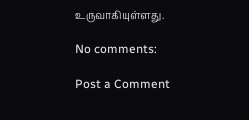உருவாகியுள்ளது.

No comments:

Post a Comment